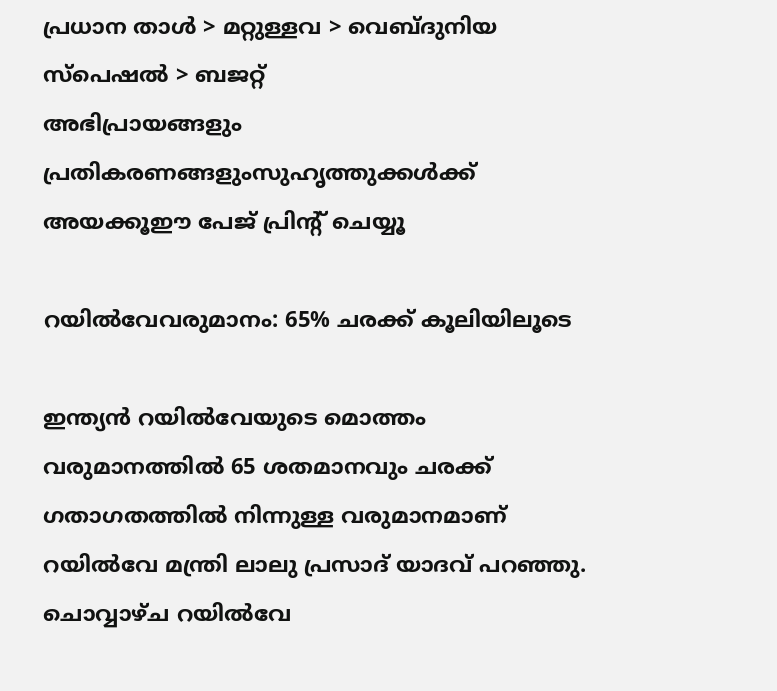പ്രധാന താള്‍ > മറ്റുള്ളവ > വെബ്‌ദുനിയ സ്പെഷല്‍ > ബജറ്റ്
അഭിപ്രായങ്ങളും പ്രതികരണങ്ങളുംസുഹൃത്തുക്കള്‍ക്ക് അയക്കൂഈ പേജ് പ്രിന്‍റ് ചെയ്യൂ

റയില്‍‌വേവരുമാനം: 65% ചരക്ക് കൂലിയിലൂടെ

ഇന്ത്യന്‍ റയില്‍‌വേയുടെ മൊത്തം വരുമാനത്തില്‍ 65 ശതമാനവും ചരക്ക് ഗതാഗതത്തില്‍ നിന്നുള്ള വരുമാനമാണ് റയില്‍‌വേ മന്ത്രി ലാലു പ്രസാദ് യാദവ് പറഞ്ഞു. ചൊവ്വാഴ്ച റയില്‍‌വേ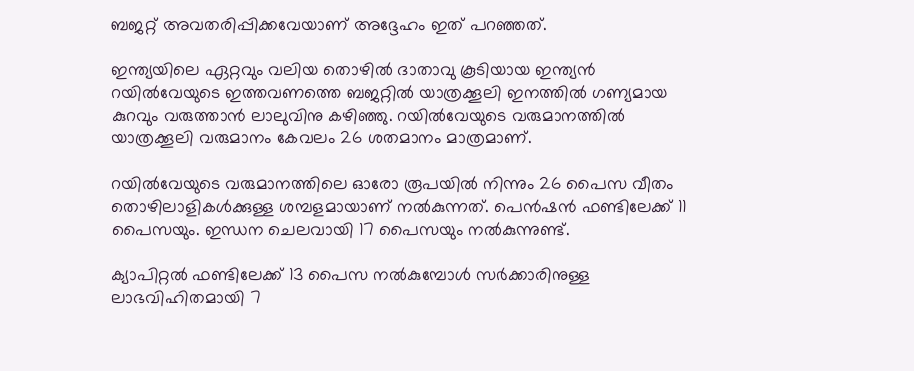ബജറ്റ് അവതരിപ്പിക്കവേയാണ് അദ്ദേഹം ഇത് പറഞ്ഞത്.

ഇന്ത്യയിലെ ഏറ്റവും വലിയ തൊഴില്‍ ദാതാവു കൂടിയായ ഇന്ത്യന്‍ റയില്‍‌വേയുടെ ഇത്തവണത്തെ ബജറ്റില്‍ യാത്രക്കൂലി ഇനത്തില്‍ ഗണ്യമായ കുറവും വരുത്താന്‍ ലാലുവിനു കഴിഞ്ഞു. റയില്‍‌വേയുടെ വരുമാനത്തില്‍ യാത്രക്കൂലി വരുമാനം കേവലം 26 ശതമാനം മാത്രമാണ്.

റയില്‍‌വേയുടെ വരുമാനത്തിലെ ഓരോ രൂപയില്‍ നിന്നും 26 പൈസ വീതം തൊഴിലാളികള്‍ക്കുള്ള ശമ്പളമായാണ് നല്‍കുന്നത്. പെന്‍ഷന്‍ ഫണ്ടിലേക്ക് 11 പൈസയും. ഇന്ധന ചെലവായി 17 പൈസയും നല്‍കുന്നുണ്ട്.

ക്യാപിറ്റല്‍ ഫണ്ടിലേക്ക് 13 പൈസ നല്‍കുമ്പോള്‍ സര്‍ക്കാരിനുള്ള ലാഭവിഹിതമായി 7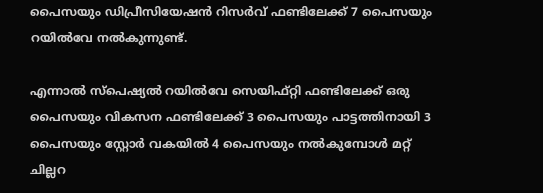പൈസയും ഡിപ്രീസിയേഷന്‍ റിസര്‍വ് ഫണ്ടിലേക്ക് 7 പൈസയും റയില്‍‌വേ നല്‍കുന്നുണ്ട്.

എന്നാല്‍ സ്പെഷ്യല്‍ റയില്‍‌വേ സെയിഫ്റ്റി ഫണ്ടിലേക്ക് ഒരു പൈസയും വികസന ഫണ്ടിലേക്ക് 3 പൈസയും പാട്ടത്തിനായി 3 പൈസയും സ്റ്റോര്‍ വകയില്‍ 4 പൈസയും നല്‍കുമ്പോള്‍ മറ്റ് ചില്ലറ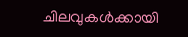ചിലവുകള്‍ക്കായി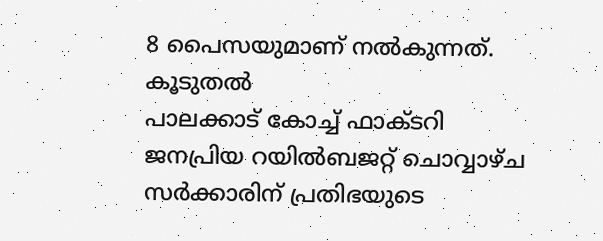8 പൈസയുമാണ് നല്‍കുന്നത്.
കൂടുതല്‍
പാലക്കാട് കോച്ച് ഫാക്ടറി
ജനപ്രിയ റയില്‍ബജറ്റ് ചൊവ്വാഴ്ച
സര്‍ക്കാരിന് പ്രതിഭയുടെ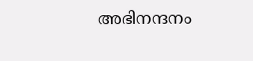അഭിനന്ദനം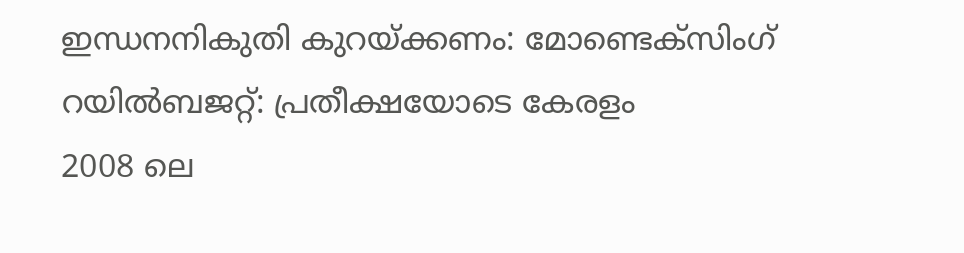ഇന്ധനനികുതി കുറയ്ക്കണം: മോണ്ടെക്സിംഗ്
റയില്‍ബജറ്റ്: പ്രതീക്ഷയോടെ കേരളം
2008 ലെ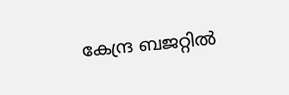കേന്ദ്ര ബജറ്റില്‍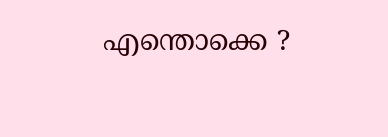എന്തൊക്കെ ?